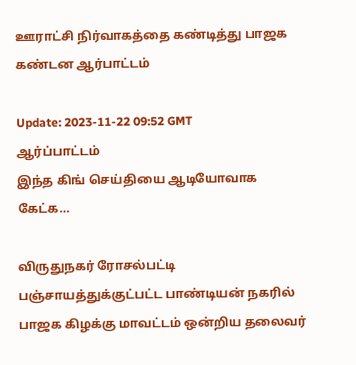ஊராட்சி நிர்வாகத்தை கண்டித்து பாஜக கண்டன ஆர்பாட்டம்

Update: 2023-11-22 09:52 GMT
ஆர்ப்பாட்டம்
இந்த கிங் செய்தியை ஆடியோவாக கேட்க…

விருதுநகர் ரோசல்பட்டி பஞ்சாயத்துக்குட்பட்ட பாண்டியன் நகரில் பாஜக கிழக்கு மாவட்டம் ஒன்றிய தலைவர்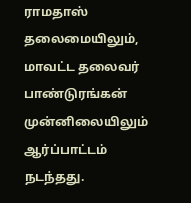ராமதாஸ் தலைமையிலும், மாவட்ட தலைவர் பாண்டுரங்கன் முன்னிலையிலும் ஆர்ப்பாட்டம் நடந்தது.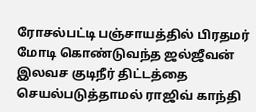ரோசல்பட்டி பஞ்சாயத்தில் பிரதமர் மோடி கொண்டுவந்த ஜல்ஜீவன் இலவச குடிநீர் திட்டத்தை செயல்படுத்தாமல் ராஜிவ் காந்தி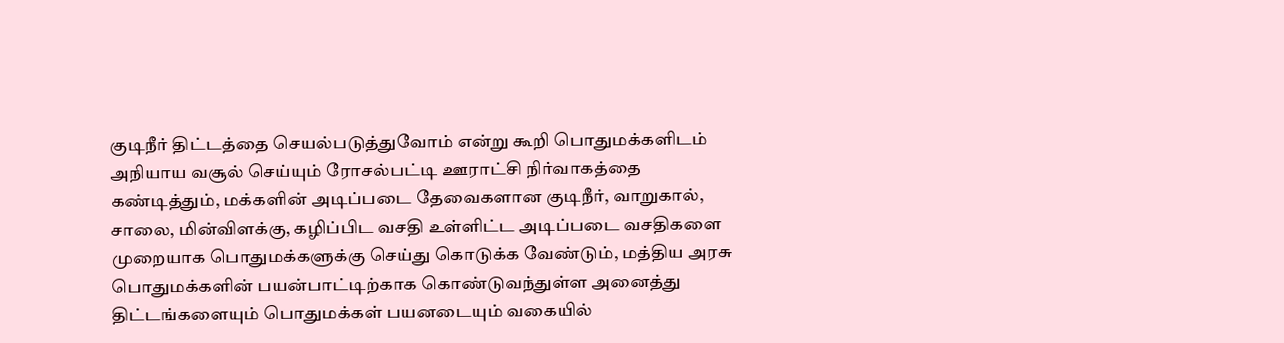குடிநீர் திட்டத்தை செயல்படுத்துவோம் என்று கூறி பொதுமக்களிடம் அநியாய வசூல் செய்யும் ரோசல்பட்டி ஊராட்சி நிர்வாகத்தை கண்டித்தும், மக்களின் அடிப்படை தேவைகளான குடிநீர், வாறுகால், சாலை, மின்விளக்கு, கழிப்பிட வசதி உள்ளிட்ட அடிப்படை வசதிகளை முறையாக பொதுமக்களுக்கு செய்து கொடுக்க வேண்டும், மத்திய அரசு பொதுமக்களின் பயன்பாட்டிற்காக கொண்டுவந்துள்ள அனைத்து திட்டங்களையும் பொதுமக்கள் பயனடையும் வகையில்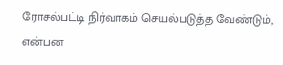ரோசல்பட்டி நிர்வாகம் செயல்படுத்த வேண்டும், என்பன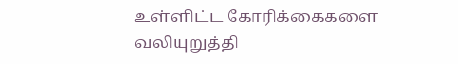உள்ளிட்ட கோரிக்கைகளை வலியுறுத்தி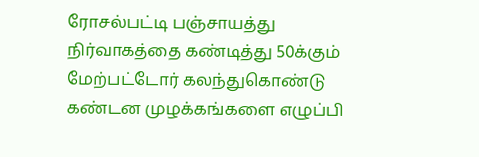ரோசல்பட்டி பஞ்சாயத்து நிர்வாகத்தை கண்டித்து 50க்கும் மேற்பட்டோர் கலந்துகொண்டு கண்டன முழக்கங்களை எழுப்பி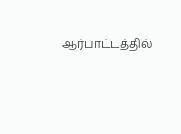ஆர்பாட்டத்தில்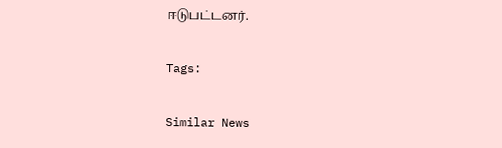ஈடுபட்டனர்.

Tags:

Similar News